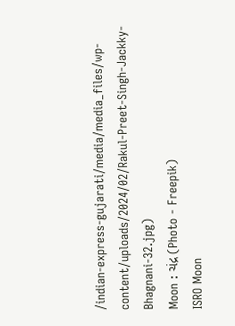/indian-express-gujarati/media/media_files/wp-content/uploads/2024/02/Rakul-Preet-Singh-Jackky-Bhagnani-32.jpg)
Moon : ચંદ્ર (Photo - Freepik)
ISRO Moon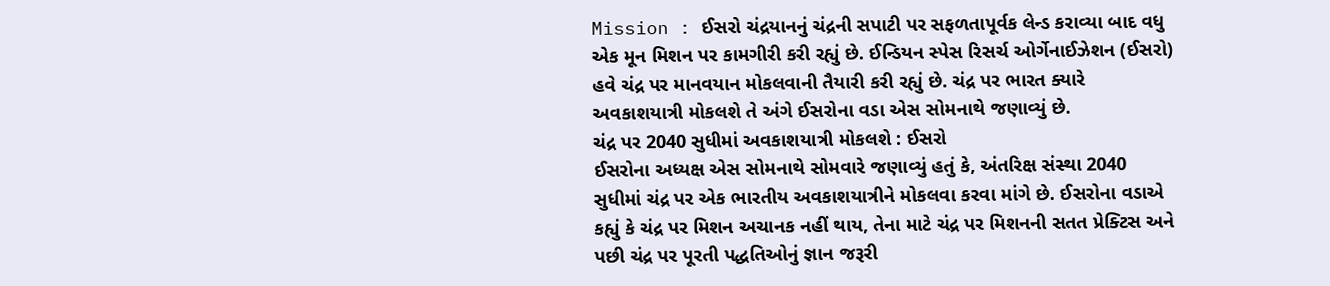Mission : ઈસરો ચંદ્રયાનનું ચંદ્રની સપાટી પર સફળતાપૂર્વક લેન્ડ કરાવ્યા બાદ વધુ એક મૂન મિશન પર કામગીરી કરી રહ્યું છે. ઈન્ડિયન સ્પેસ રિસર્ચ ઓર્ગેનાઈઝેશન (ઈસરો) હવે ચંદ્ર પર માનવયાન મોકલવાની તૈયારી કરી રહ્યું છે. ચંદ્ર પર ભારત ક્યારે અવકાશયાત્રી મોકલશે તે અંગે ઈસરોના વડા એસ સોમનાથે જણાવ્યું છે.
ચંદ્ર પર 2040 સુધીમાં અવકાશયાત્રી મોકલશે : ઈસરો
ઈસરોના અધ્યક્ષ એસ સોમનાથે સોમવારે જણાવ્યું હતું કે, અંતરિક્ષ સંસ્થા 2040 સુધીમાં ચંદ્ર પર એક ભારતીય અવકાશયાત્રીને મોકલવા કરવા માંગે છે. ઈસરોના વડાએ કહ્યું કે ચંદ્ર પર મિશન અચાનક નહીં થાય, તેના માટે ચંદ્ર પર મિશનની સતત પ્રેક્ટિસ અને પછી ચંદ્ર પર પૂરતી પદ્ધતિઓનું જ્ઞાન જરૂરી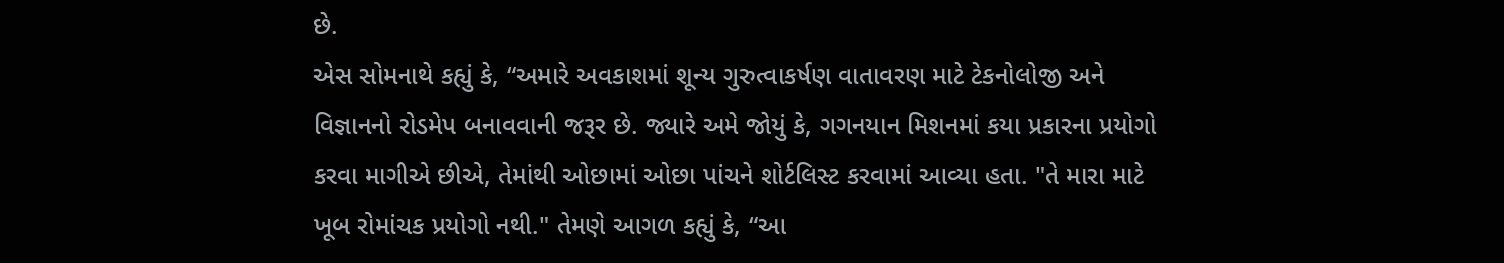છે.
એસ સોમનાથે કહ્યું કે, “અમારે અવકાશમાં શૂન્ય ગુરુત્વાકર્ષણ વાતાવરણ માટે ટેકનોલોજી અને વિજ્ઞાનનો રોડમેપ બનાવવાની જરૂર છે. જ્યારે અમે જોયું કે, ગગનયાન મિશનમાં કયા પ્રકારના પ્રયોગો કરવા માગીએ છીએ, તેમાંથી ઓછામાં ઓછા પાંચને શોર્ટલિસ્ટ કરવામાં આવ્યા હતા. "તે મારા માટે ખૂબ રોમાંચક પ્રયોગો નથી." તેમણે આગળ કહ્યું કે, “આ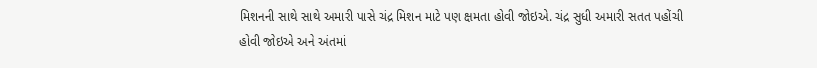મિશનની સાથે સાથે અમારી પાસે ચંદ્ર મિશન માટે પણ ક્ષમતા હોવી જોઇએ. ચંદ્ર સુધી અમારી સતત પહોંચી હોવી જોઇએ અને અંતમાં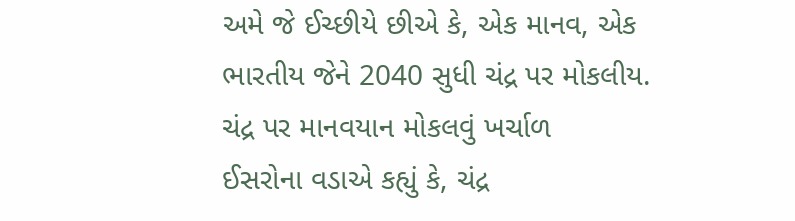અમે જે ઈચ્છીયે છીએ કે, એક માનવ, એક ભારતીય જેને 2040 સુધી ચંદ્ર પર મોકલીય.
ચંદ્ર પર માનવયાન મોકલવું ખર્ચાળ
ઈસરોના વડાએ કહ્યું કે, ચંદ્ર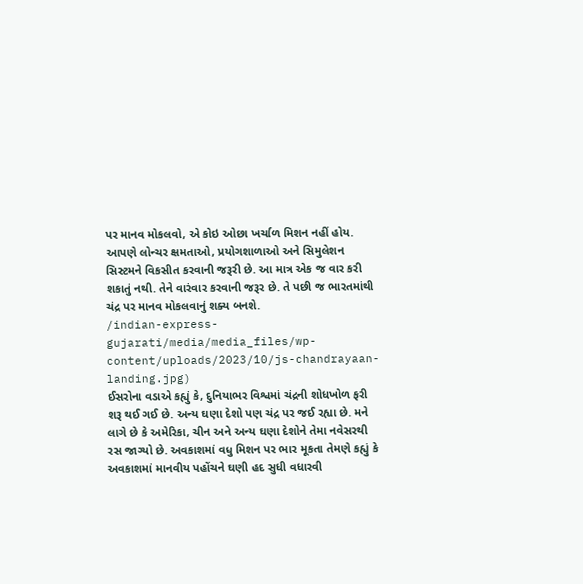પર માનવ મોકલવો, એ કોઇ ઓછા ખર્ચાળ મિશન નહીં હોય. આપણે લોન્ચર ક્ષમતાઓ, પ્રયોગશાળાઓ અને સિમુલેશન સિસ્ટમને વિકસીત કરવાની જરૂરી છે. આ માત્ર એક જ વાર કરી શકાતું નથી. તેને વારંવાર કરવાની જરૂર છે. તે પછી જ ભારતમાંથી ચંદ્ર પર માનવ મોકલવાનું શક્ય બનશે.
/indian-express-gujarati/media/media_files/wp-content/uploads/2023/10/js-chandrayaan-landing.jpg)
ઈસરોના વડાએ કહ્યું કે, દુનિયાભર વિશ્વમાં ચંદ્રની શોધખોળ ફરી શરૂ થઈ ગઈ છે. અન્ય ઘણા દેશો પણ ચંદ્ર પર જઈ રહ્યા છે. મને લાગે છે કે અમેરિકા, ચીન અને અન્ય ઘણા દેશોને તેમા નવેસરથી રસ જાગ્યો છે. અવકાશમાં વધુ મિશન પર ભાર મૂકતા તેમણે કહ્યું કે અવકાશમાં માનવીય પહોંચને ઘણી હદ સુધી વધારવી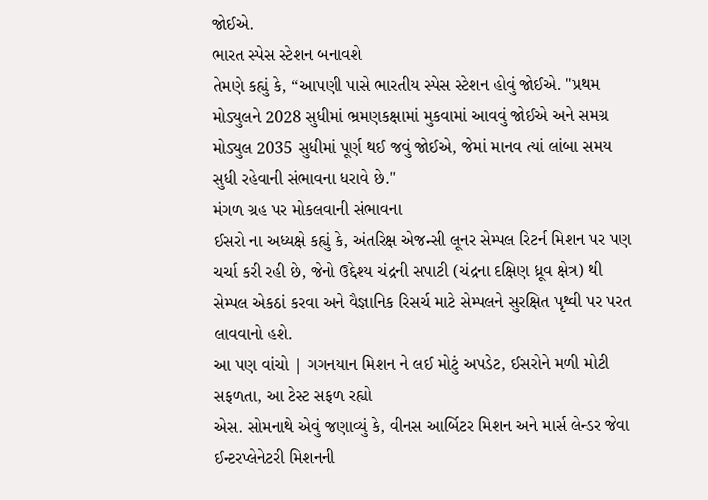જોઈએ.
ભારત સ્પેસ સ્ટેશન બનાવશે
તેમણે કહ્યું કે, “આપણી પાસે ભારતીય સ્પેસ સ્ટેશન હોવું જોઈએ. "પ્રથમ મોડ્યુલને 2028 સુધીમાં ભ્રમણકક્ષામાં મુકવામાં આવવું જોઈએ અને સમગ્ર મોડ્યુલ 2035 સુધીમાં પૂર્ણ થઈ જવું જોઈએ, જેમાં માનવ ત્યાં લાંબા સમય સુધી રહેવાની સંભાવના ધરાવે છે."
મંગળ ગ્રહ પર મોકલવાની સંભાવના
ઈસરો ના અધ્યક્ષે કહ્યું કે, અંતરિક્ષ એજન્સી લૂનર સેમ્પલ રિટર્ન મિશન પર પણ ચર્ચા કરી રહી છે, જેનો ઉદ્દેશ્ય ચંદ્રની સપાટી (ચંદ્રના દક્ષિણ ધ્રૂવ ક્ષેત્ર) થી સેમ્પલ એકઠાં કરવા અને વૈજ્ઞાનિક રિસર્ચ માટે સેમ્પલને સુરક્ષિત પૃથ્વી પર પરત લાવવાનો હશે.
આ પણ વાંચો | ગગનયાન મિશન ને લઈ મોટું અપડેટ, ઈસરોને મળી મોટી સફળતા, આ ટેસ્ટ સફળ રહ્યો
એસ. સોમનાથે એવું જણાવ્યું કે, વીનસ આર્બિટર મિશન અને માર્સ લેન્ડર જેવા ઈન્ટરપ્લેનેટરી મિશનની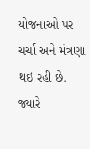યોજનાઓ પર ચર્ચા અને મંત્રણા થઇ રહી છે. જ્યારે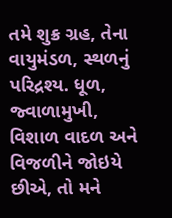તમે શુક્ર ગ્રહ, તેના વાયુમંડળ, સ્થળનું પરિદ્રશ્ય. ધૂળ, જ્વાળામુખી, વિશાળ વાદળ અને વિજળીને જોઇયે છીએ, તો મને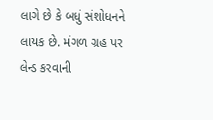લાગે છે કે બધું સંશોધનને લાયક છે. મંગળ ગ્રહ પર લેન્ડ કરવાની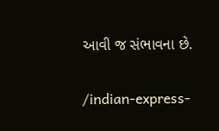આવી જ સંભાવના છે.


/indian-express-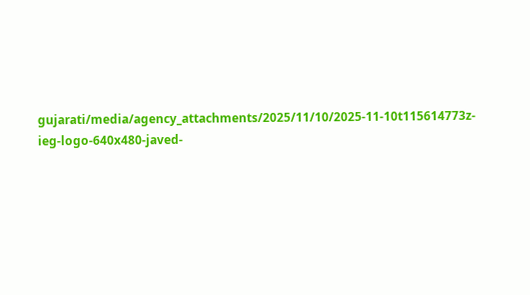gujarati/media/agency_attachments/2025/11/10/2025-11-10t115614773z-ieg-logo-640x480-javed-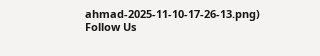ahmad-2025-11-10-17-26-13.png)
Follow Us